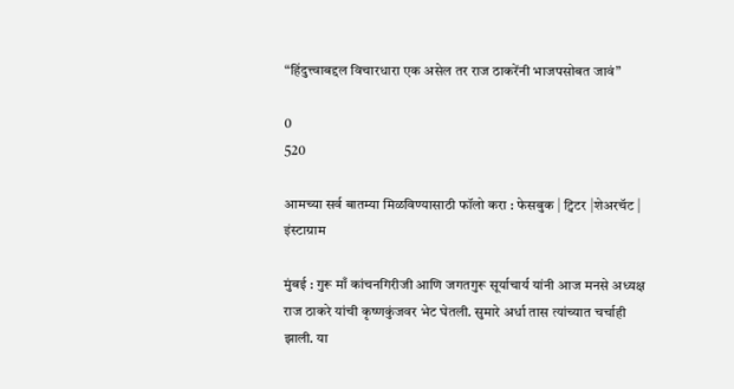“हिंदुत्त्वाबद्दल विचारधारा एक असेल तर राज ठाकरेंनी भाजपसोबत जावं”

0
520

आमच्या सर्व बातम्या मिळविण्यासाठी फॉलो करा : फेसबुक | ट्विटर |शेअरचॅट | इंस्टाग्राम

मुंबई : गुरू माँ कांचनगिरीजी आणि जगतगुरू सूर्याचार्य यांनी आज मनसे अध्यक्ष राज ठाकरे यांची कृष्णकुंजवर भेट घेतली. सुमारे अर्धा तास त्यांच्यात चर्चाही झाली. या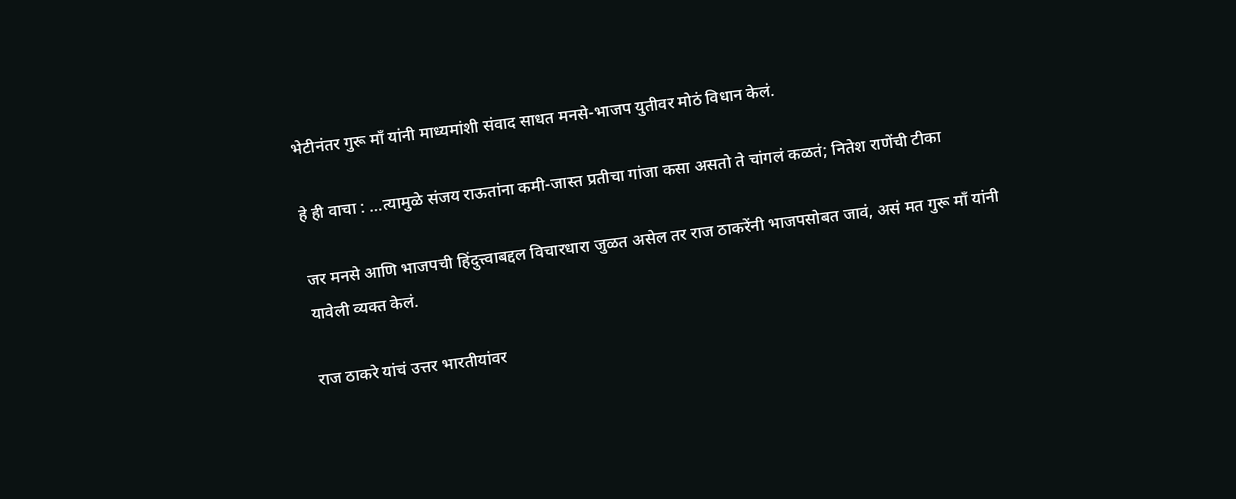भेटीनंतर गुरू माँ यांनी माध्यमांशी संवाद साधत मनसे-भाजप युतीवर मोठं विधान केलं.

हे ही वाचा : …त्यामुळे संजय राऊतांना कमी-जास्त प्रतीचा गांजा कसा असतो ते चांगलं कळतं; नितेश राणेंची टीका

जर मनसे आणि भाजपची हिंदुत्त्वाबद्दल विचारधारा जुळत असेल तर राज ठाकरेंनी भाजपसोबत जावं, असं मत गुरू माँ यांनी यावेली व्यक्त केलं.

राज ठाकरे यांचं उत्तर भारतीयांवर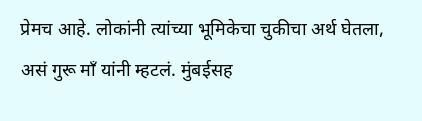प्रेमच आहे. लोकांनी त्यांच्या भूमिकेचा चुकीचा अर्थ घेतला, असं गुरू माँ यांनी म्हटलं. मुंबईसह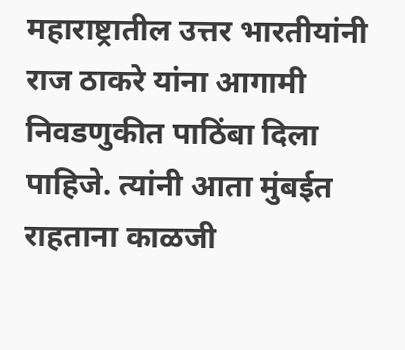महाराष्ट्रातील उत्तर भारतीयांनी राज ठाकरे यांना आगामी निवडणुकीत पाठिंबा दिला पाहिजे. त्यांनी आता मुंबईत राहताना काळजी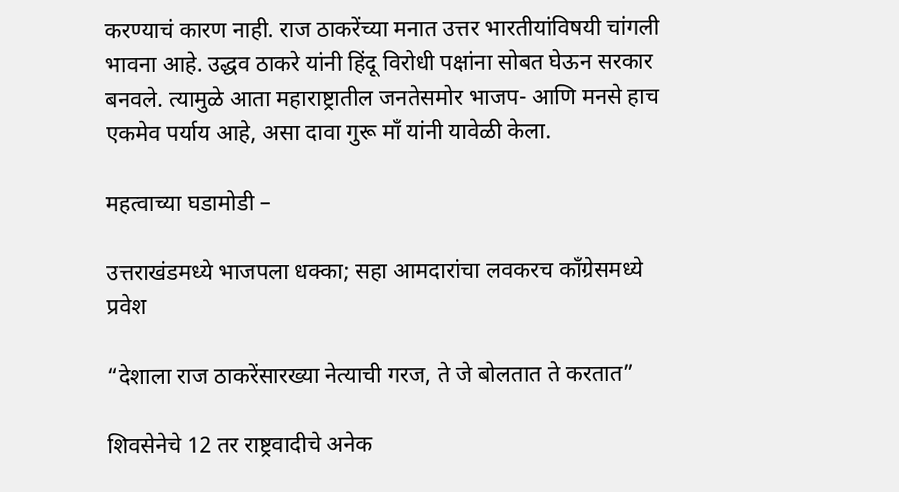करण्याचं कारण नाही. राज ठाकरेंच्या मनात उत्तर भारतीयांविषयी चांगली भावना आहे. उद्धव ठाकरे यांनी हिंदू विरोधी पक्षांना सोबत घेऊन सरकार बनवले. त्यामुळे आता महाराष्ट्रातील जनतेसमोर भाजप- आणि मनसे हाच एकमेव पर्याय आहे, असा दावा गुरू माँ यांनी यावेळी केला.

महत्वाच्या घडामोडी –

उत्तराखंडमध्ये भाजपला धक्का; सहा आमदारांचा लवकरच काँग्रेसमध्ये प्रवेश

“देशाला राज ठाकरेंसारख्या नेत्याची गरज, ते जे बोलतात ते करतात”

शिवसेनेचे 12 तर राष्ट्रवादीचे अनेक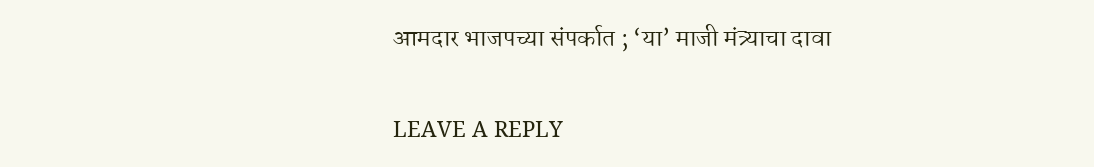आमदार भाजपच्या संपर्कात ; ‘या’ माजी मंत्र्याचा दावा

LEAVE A REPLY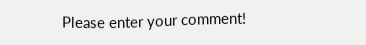Please enter your comment!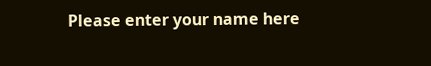Please enter your name here